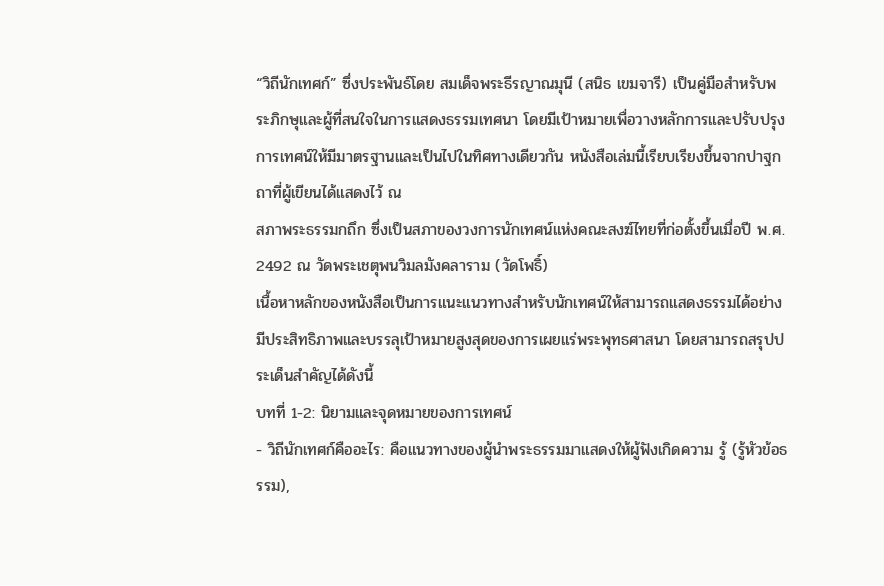“วิถีนักเทศก์” ซึ่งประพันธ์โดย สมเด็จพระธีรญาณมุนี (สนิธ เขมจารี) เป็นคู่มือสำหรับพระภิกษุและผู้ที่สนใจในการแสดงธรรมเทศนา โดยมีเป้าหมายเพื่อวางหลักการและปรับปรุงการเทศน์ให้มีมาตรฐานและเป็นไปในทิศทางเดียวกัน หนังสือเล่มนี้เรียบเรียงขึ้นจากปาฐกถาที่ผู้เขียนได้แสดงไว้ ณ
สภาพระธรรมกถึก ซึ่งเป็นสภาของวงการนักเทศน์แห่งคณะสงฆ์ไทยที่ก่อตั้งขึ้นเมื่อปี พ.ศ. 2492 ณ วัดพระเชตุพนวิมลมังคลาราม (วัดโพธิ์)
เนื้อหาหลักของหนังสือเป็นการแนะแนวทางสำหรับนักเทศน์ให้สามารถแสดงธรรมได้อย่างมีประสิทธิภาพและบรรลุเป้าหมายสูงสุดของการเผยแร่พระพุทธศาสนา โดยสามารถสรุปประเด็นสำคัญได้ดังนี้
บทที่ 1-2: นิยามและจุดหมายของการเทศน์
- วิถีนักเทศก์คืออะไร: คือแนวทางของผู้นำพระธรรมมาแสดงให้ผู้ฟังเกิดความ รู้ (รู้หัวข้อธรรม),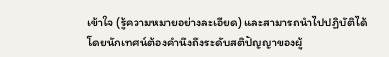เข้าใจ (รู้ความหมายอย่างละเอียด) และสามารถนำไปปฏิบัติได้ โดยนักเทศน์ต้องคำนึงถึงระดับสติปัญญาของผู้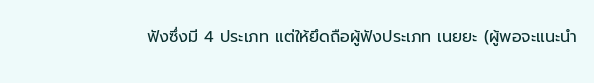ฟังซึ่งมี 4 ประเภท แต่ให้ยึดถือผู้ฟังประเภท เนยยะ (ผู้พอจะแนะนำ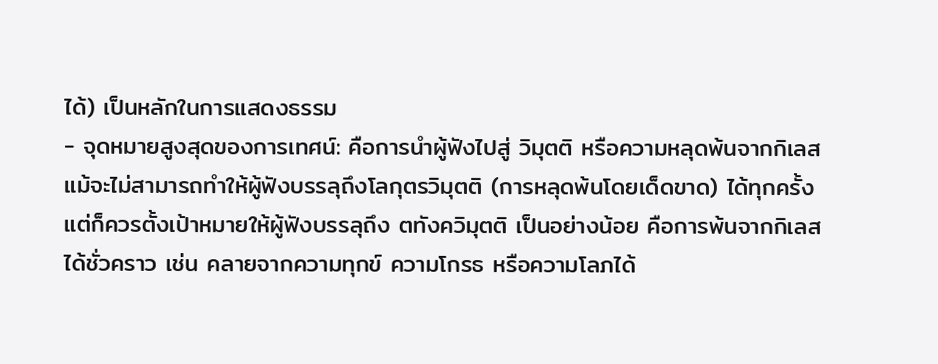ได้) เป็นหลักในการแสดงธรรม
- จุดหมายสูงสุดของการเทศน์: คือการนำผู้ฟังไปสู่ วิมุตติ หรือความหลุดพ้นจากกิเลส แม้จะไม่สามารถทำให้ผู้ฟังบรรลุถึงโลกุตรวิมุตติ (การหลุดพ้นโดยเด็ดขาด) ได้ทุกครั้ง แต่ก็ควรตั้งเป้าหมายให้ผู้ฟังบรรลุถึง ตทังควิมุตติ เป็นอย่างน้อย คือการพ้นจากกิเลสได้ชั่วคราว เช่น คลายจากความทุกข์ ความโกรธ หรือความโลภได้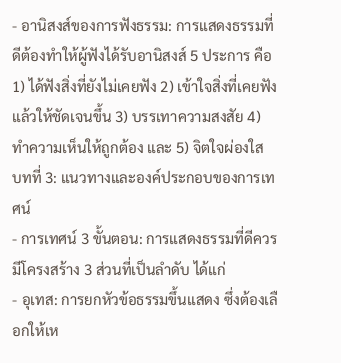- อานิสงส์ของการฟังธรรม: การแสดงธรรมที่ดีต้องทำให้ผู้ฟังได้รับอานิสงส์ 5 ประการ คือ 1) ได้ฟังสิ่งที่ยังไม่เคยฟัง 2) เข้าใจสิ่งที่เคยฟังแล้วให้ชัดเจนขึ้น 3) บรรเทาความสงสัย 4) ทำความเห็นให้ถูกต้อง และ 5) จิตใจผ่องใส
บทที่ 3: แนวทางและองค์ประกอบของการเทศน์
- การเทศน์ 3 ขั้นตอน: การแสดงธรรมที่ดีควรมีโครงสร้าง 3 ส่วนที่เป็นลำดับ ได้แก่
- อุเทส: การยกหัวข้อธรรมขึ้นแสดง ซึ่งต้องเลือกให้เห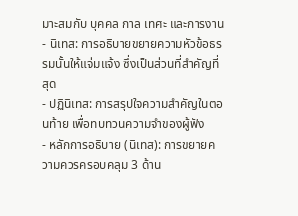มาะสมกับ บุคคล กาล เทศะ และการงาน
- นิเทส: การอธิบายขยายความหัวข้อธรรมนั้นให้แจ่มแจ้ง ซึ่งเป็นส่วนที่สำคัญที่สุด
- ปฏินิเทส: การสรุปใจความสำคัญในตอนท้าย เพื่อทบทวนความจำของผู้ฟัง
- หลักการอธิบาย (นิเทส): การขยายความควรครอบคลุม 3 ด้าน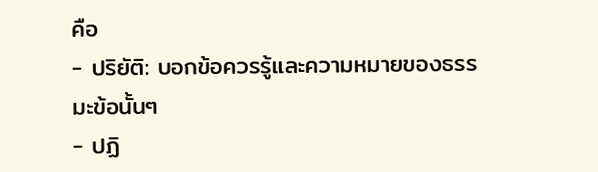คือ
- ปริยัติ: บอกข้อควรรู้และความหมายของธรรมะข้อนั้นๆ
- ปฏิ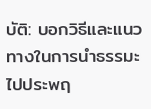บัติ: บอกวิธีและแนวทางในการนำธรรมะไปประพฤ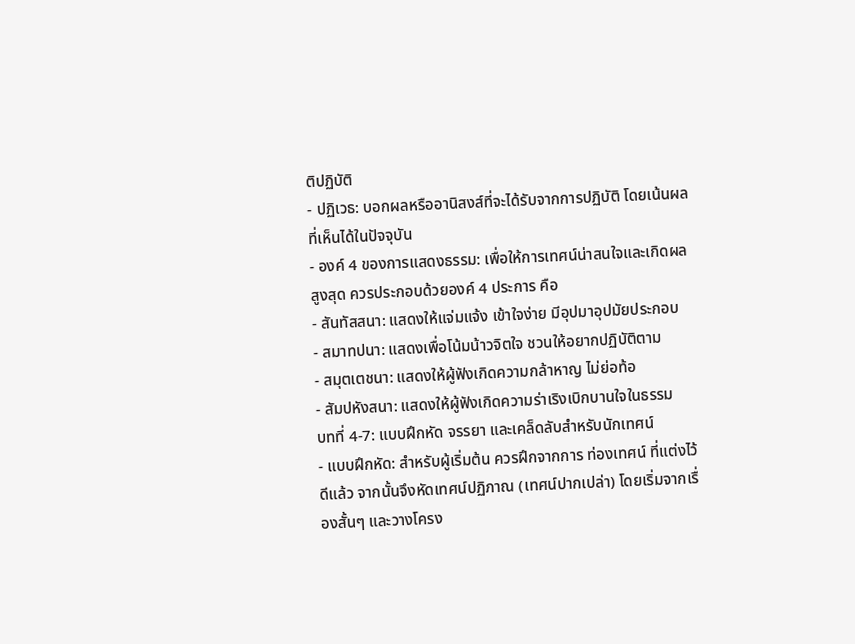ติปฏิบัติ
- ปฏิเวธ: บอกผลหรืออานิสงส์ที่จะได้รับจากการปฏิบัติ โดยเน้นผลที่เห็นได้ในปัจจุบัน
- องค์ 4 ของการแสดงธรรม: เพื่อให้การเทศน์น่าสนใจและเกิดผลสูงสุด ควรประกอบด้วยองค์ 4 ประการ คือ
- สันทัสสนา: แสดงให้แจ่มแจ้ง เข้าใจง่าย มีอุปมาอุปมัยประกอบ
- สมาทปนา: แสดงเพื่อโน้มน้าวจิตใจ ชวนให้อยากปฏิบัติตาม
- สมุตเตชนา: แสดงให้ผู้ฟังเกิดความกล้าหาญ ไม่ย่อท้อ
- สัมปหังสนา: แสดงให้ผู้ฟังเกิดความร่าเริงเบิกบานใจในธรรม
บทที่ 4-7: แบบฝึกหัด จรรยา และเคล็ดลับสำหรับนักเทศน์
- แบบฝึกหัด: สำหรับผู้เริ่มต้น ควรฝึกจากการ ท่องเทศน์ ที่แต่งไว้ดีแล้ว จากนั้นจึงหัดเทศน์ปฏิภาณ (เทศน์ปากเปล่า) โดยเริ่มจากเรื่องสั้นๆ และวางโครง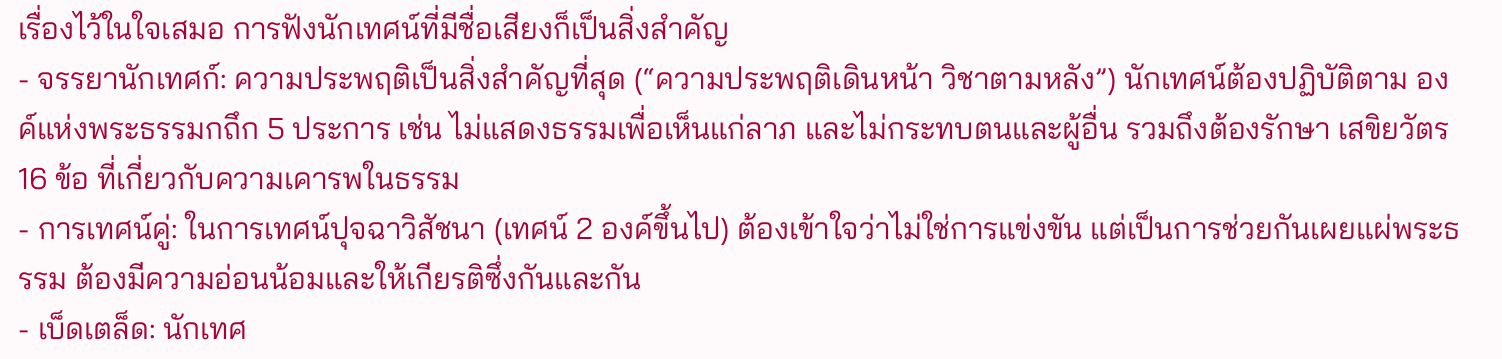เรื่องไว้ในใจเสมอ การฟังนักเทศน์ที่มีชื่อเสียงก็เป็นสิ่งสำคัญ
- จรรยานักเทศก์: ความประพฤติเป็นสิ่งสำคัญที่สุด (“ความประพฤติเดินหน้า วิชาตามหลัง”) นักเทศน์ต้องปฏิบัติตาม องค์แห่งพระธรรมกถึก 5 ประการ เช่น ไม่แสดงธรรมเพื่อเห็นแก่ลาภ และไม่กระทบตนและผู้อื่น รวมถึงต้องรักษา เสขิยวัตร 16 ข้อ ที่เกี่ยวกับความเคารพในธรรม
- การเทศน์คู่: ในการเทศน์ปุจฉาวิสัชนา (เทศน์ 2 องค์ขึ้นไป) ต้องเข้าใจว่าไม่ใช่การแข่งขัน แต่เป็นการช่วยกันเผยแผ่พระธรรม ต้องมีความอ่อนน้อมและให้เกียรติซึ่งกันและกัน
- เบ็ดเตล็ด: นักเทศ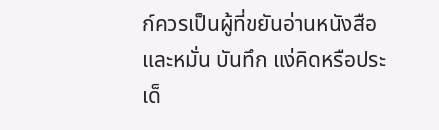ก์ควรเป็นผู้ที่ขยันอ่านหนังสือ และหมั่น บันทึก แง่คิดหรือประเด็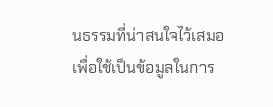นธรรมที่น่าสนใจไว้เสมอ เพื่อใช้เป็นข้อมูลในการ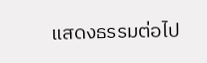แสดงธรรมต่อไป